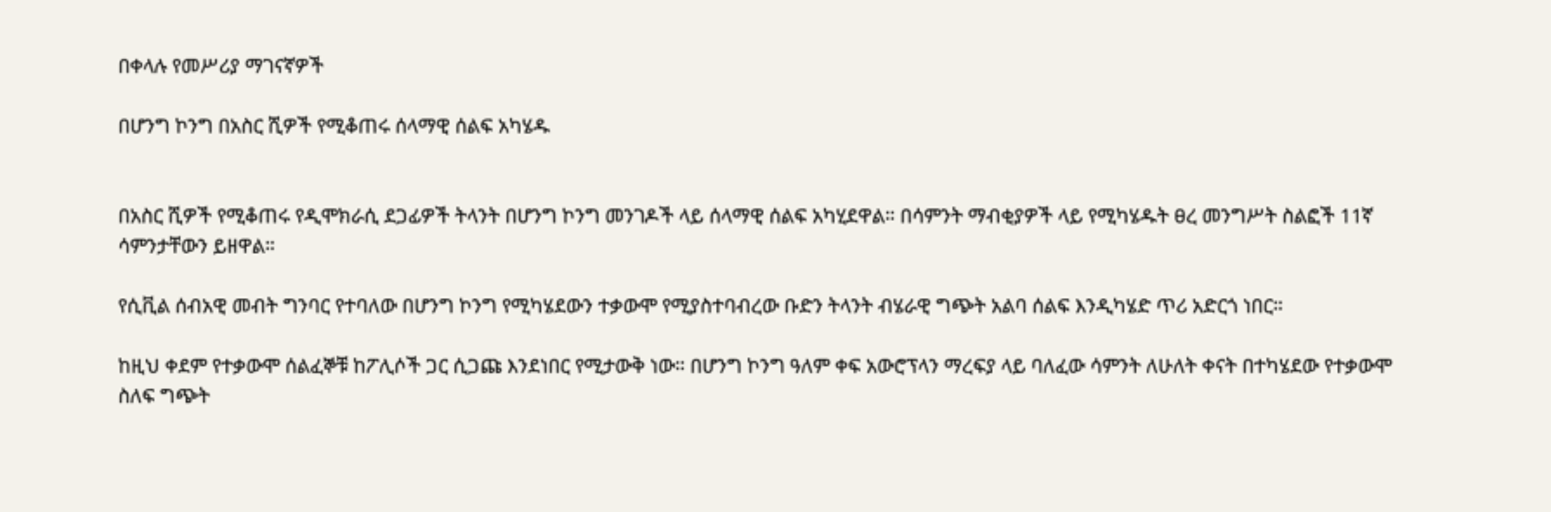በቀላሉ የመሥሪያ ማገናኛዎች

በሆንግ ኮንግ በአስር ሺዎች የሚቆጠሩ ሰላማዊ ሰልፍ አካሄዱ


በአስር ሺዎች የሚቆጠሩ የዲሞክራሲ ደጋፊዎች ትላንት በሆንግ ኮንግ መንገዶች ላይ ሰላማዊ ሰልፍ አካሂደዋል። በሳምንት ማብቂያዎች ላይ የሚካሄዱት ፀረ መንግሥት ስልፎች 11ኛ ሳምንታቸውን ይዘዋል።

የሲቪል ሰብአዊ መብት ግንባር የተባለው በሆንግ ኮንግ የሚካሄደውን ተቃውሞ የሚያስተባብረው ቡድን ትላንት ብሄራዊ ግጭት አልባ ሰልፍ እንዲካሄድ ጥሪ አድርጎ ነበር።

ከዚህ ቀደም የተቃውሞ ሰልፈኞቹ ከፖሊሶች ጋር ሲጋጩ እንደነበር የሚታውቅ ነው። በሆንግ ኮንግ ዓለም ቀፍ አውሮፕላን ማረፍያ ላይ ባለፈው ሳምንት ለሁለት ቀናት በተካሄደው የተቃውሞ ስለፍ ግጭት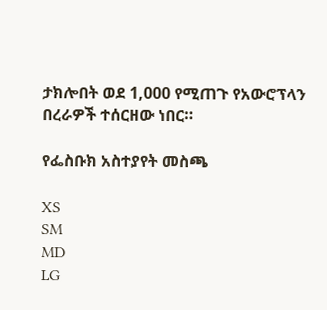ታክሎበት ወደ 1,000 የሚጠጉ የአውሮፕላን በረራዎች ተሰርዘው ነበር።

የፌስቡክ አስተያየት መስጫ

XS
SM
MD
LG